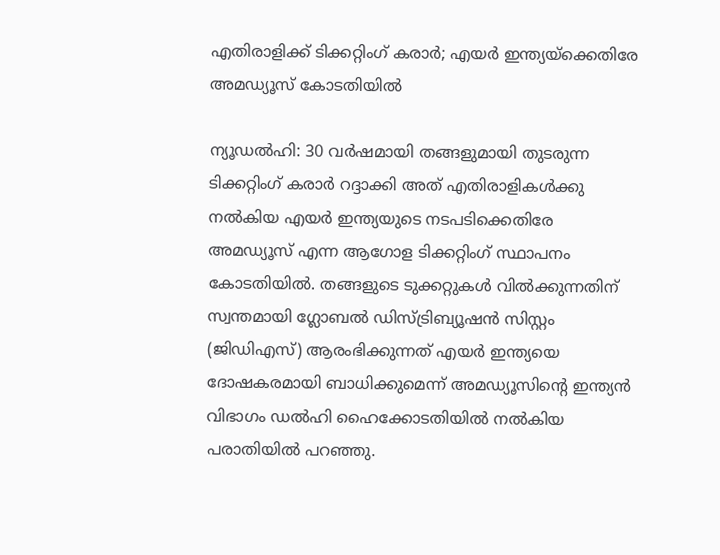എതിരാളിക്ക് ടിക്കറ്റിംഗ് കരാര്‍; എയര്‍ ഇന്ത്യയ്‌ക്കെതിരേ അമഡ്യൂസ് കോടതിയില്‍

ന്യൂഡല്‍ഹി: 30 വര്‍ഷമായി തങ്ങളുമായി തുടരുന്ന ടിക്കറ്റിംഗ് കരാര്‍ റദ്ദാക്കി അത് എതിരാളികള്‍ക്കു നല്‍കിയ എയര്‍ ഇന്ത്യയുടെ നടപടിക്കെതിരേ അമഡ്യൂസ് എന്ന ആഗോള ടിക്കറ്റിംഗ് സ്ഥാപനം കോടതിയില്‍. തങ്ങളുടെ ടുക്കറ്റുകള്‍ വില്‍ക്കുന്നതിന് സ്വന്തമായി ഗ്ലോബല്‍ ഡിസ്ട്രിബ്യൂഷന്‍ സിസ്റ്റം (ജിഡിഎസ്) ആരംഭിക്കുന്നത് എയര്‍ ഇന്ത്യയെ ദോഷകരമായി ബാധിക്കുമെന്ന് അമഡ്യൂസിന്റെ ഇന്ത്യന്‍ വിഭാഗം ഡല്‍ഹി ഹൈക്കോടതിയില്‍ നല്‍കിയ പരാതിയില്‍ പറഞ്ഞു.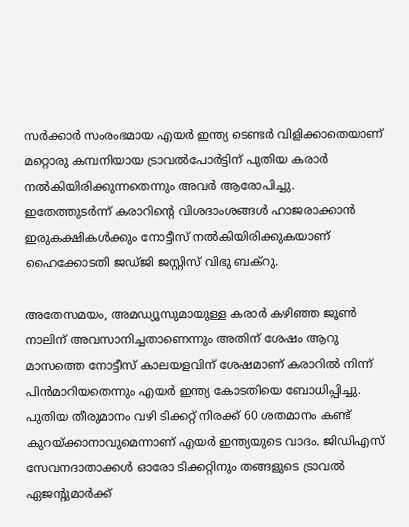സര്‍ക്കാര്‍ സംരംഭമായ എയര്‍ ഇന്ത്യ ടെണ്ടര്‍ വിളിക്കാതെയാണ് മറ്റൊരു കമ്പനിയായ ട്രാവല്‍പോര്‍ട്ടിന് പുതിയ കരാര്‍ നല്‍കിയിരിക്കുന്നതെന്നും അവര്‍ ആരോപിച്ചു. ഇതേത്തുടര്‍ന്ന് കരാറിന്റെ വിശദാംശങ്ങള്‍ ഹാജരാക്കാന്‍ ഇരുകക്ഷികള്‍ക്കും നോട്ടീസ് നല്‍കിയിരിക്കുകയാണ് ഹൈക്കോടതി ജഡ്ജി ജസ്റ്റിസ് വിഭു ബക്‌റു.

അതേസമയം, അമഡ്യൂസുമായുള്ള കരാര്‍ കഴിഞ്ഞ ജൂണ്‍ നാലിന് അവസാനിച്ചതാണെന്നും അതിന് ശേഷം ആറു മാസത്തെ നോട്ടീസ് കാലയളവിന് ശേഷമാണ് കരാറില്‍ നിന്ന് പിന്‍മാറിയതെന്നും എയര്‍ ഇന്ത്യ കോടതിയെ ബോധിപ്പിച്ചു. പുതിയ തീരുമാനം വഴി ടിക്കറ്റ് നിരക്ക് 60 ശതമാനം കണ്ട് കുറയ്ക്കാനാവുമെന്നാണ് എയര്‍ ഇന്ത്യയുടെ വാദം. ജിഡിഎസ് സേവനദാതാക്കള്‍ ഓരോ ടിക്കറ്റിനും തങ്ങളുടെ ട്രാവല്‍ ഏജന്റുമാര്‍ക്ക്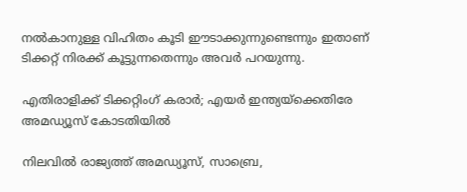നല്‍കാനുള്ള വിഹിതം കൂടി ഈടാക്കുന്നുണ്ടെന്നും ഇതാണ് ടിക്കറ്റ് നിരക്ക് കൂട്ടുന്നതെന്നും അവര്‍ പറയുന്നു.

എതിരാളിക്ക് ടിക്കറ്റിംഗ് കരാര്‍; എയര്‍ ഇന്ത്യയ്‌ക്കെതിരേ അമഡ്യൂസ് കോടതിയില്‍

നിലവില്‍ രാജ്യത്ത് അമഡ്യൂസ്, സാബ്രെ,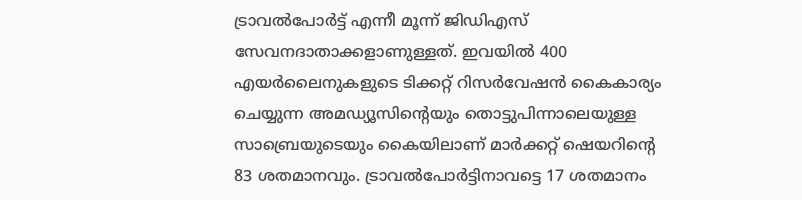ട്രാവല്‍പോര്‍ട്ട് എന്നീ മൂന്ന് ജിഡിഎസ് സേവനദാതാക്കളാണുള്ളത്. ഇവയില്‍ 400 എയര്‍ലൈനുകളുടെ ടിക്കറ്റ് റിസര്‍വേഷന്‍ കൈകാര്യം ചെയ്യുന്ന അമഡ്യൂസിന്റെയും തൊട്ടുപിന്നാലെയുള്ള സാബ്രെയുടെയും കൈയിലാണ് മാര്‍ക്കറ്റ് ഷെയറിന്റെ 83 ശതമാനവും. ട്രാവല്‍പോര്‍ട്ടിനാവട്ടെ 17 ശതമാനം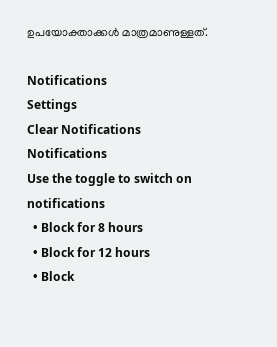ഉപയോക്താക്കള്‍ മാത്രമാണുള്ളത്.

Notifications
Settings
Clear Notifications
Notifications
Use the toggle to switch on notifications
  • Block for 8 hours
  • Block for 12 hours
  • Block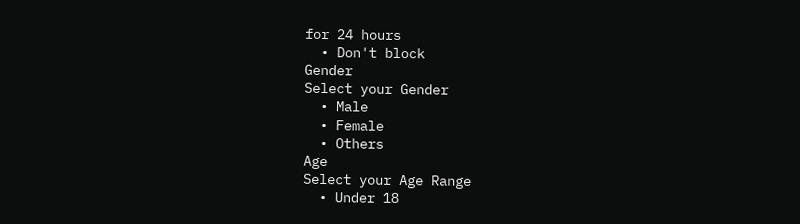for 24 hours
  • Don't block
Gender
Select your Gender
  • Male
  • Female
  • Others
Age
Select your Age Range
  • Under 18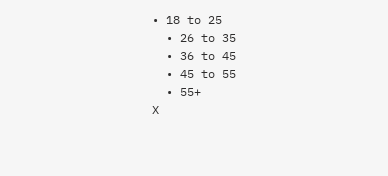• 18 to 25
  • 26 to 35
  • 36 to 45
  • 45 to 55
  • 55+
X